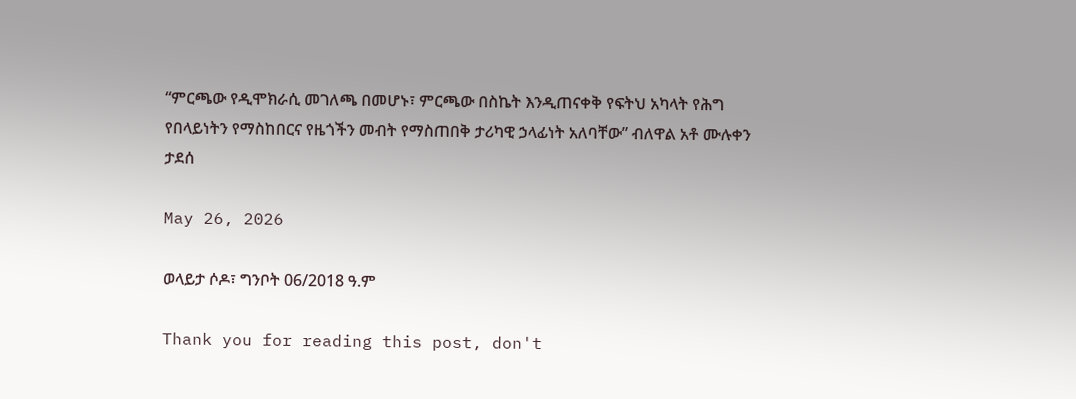“ምርጫው የዲሞክራሲ መገለጫ በመሆኑ፣ ምርጫው በስኬት እንዲጠናቀቅ የፍትህ አካላት የሕግ የበላይነትን የማስከበርና የዜጎችን መብት የማስጠበቅ ታሪካዊ ኃላፊነት አለባቸው” ብለዋል አቶ ሙሉቀን ታደሰ

May 26, 2026

ወላይታ ሶዶ፣ ግንቦት 06/2018 ዓ.ም

Thank you for reading this post, don't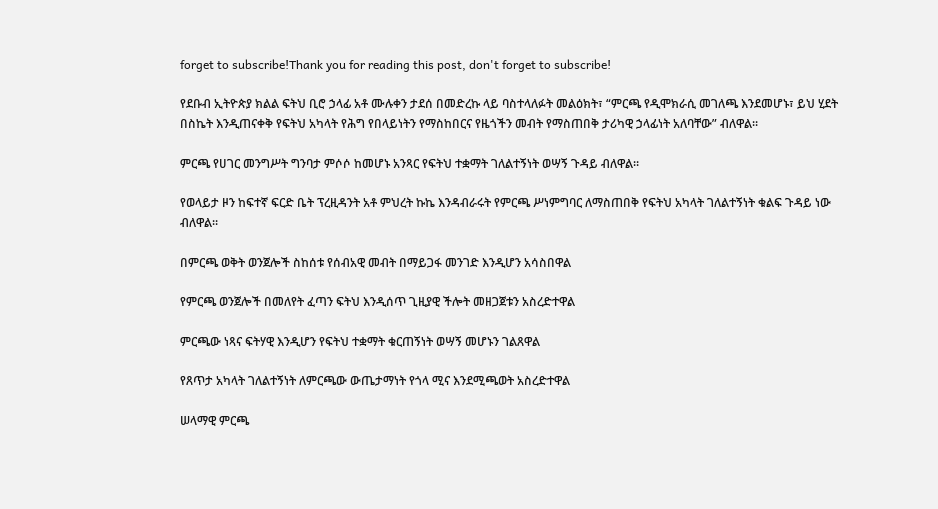forget to subscribe!Thank you for reading this post, don't forget to subscribe!

የደቡብ ኢትዮጵያ ክልል ፍትህ ቢሮ ኃላፊ አቶ ሙሉቀን ታደሰ በመድረኩ ላይ ባስተላለፉት መልዕክት፣ “ምርጫ የዲሞክራሲ መገለጫ እንደመሆኑ፣ ይህ ሂደት በስኬት እንዲጠናቀቅ የፍትህ አካላት የሕግ የበላይነትን የማስከበርና የዜጎችን መብት የማስጠበቅ ታሪካዊ ኃላፊነት አለባቸው” ብለዋል።

ምርጫ የሀገር መንግሥት ግንባታ ምሶሶ ከመሆኑ አንጻር የፍትህ ተቋማት ገለልተኝነት ወሣኝ ጉዳይ ብለዋል።

የወላይታ ዞን ከፍተኛ ፍርድ ቤት ፕረዚዳንት አቶ ምህረት ኩኬ እንዳብራሩት የምርጫ ሥነምግባር ለማስጠበቅ የፍትህ አካላት ገለልተኝነት ቁልፍ ጉዳይ ነው ብለዋል።

በምርጫ ወቅት ወንጀሎች ስከሰቱ የሰብአዊ መብት በማይጋፋ መንገድ እንዲሆን አሳስበዋል

የምርጫ ወንጀሎች በመለየት ፈጣን ፍትህ እንዲሰጥ ጊዚያዊ ችሎት መዘጋጀቱን አስረድተዋል

ምርጫው ነጻና ፍትሃዊ እንዲሆን የፍትህ ተቋማት ቁርጠኝነት ወሣኝ መሆኑን ገልጸዋል

የጸጥታ አካላት ገለልተኝነት ለምርጫው ውጤታማነት የጎላ ሚና እንደሚጫወት አስረድተዋል

ሠላማዊ ምርጫ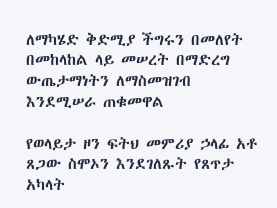ለማካሄድ ቅድሚያ ችግሩን በመለየት በመከላከል ላይ መሠረት በማድረግ ውጤታማነትን ለማስመዝገብ እንደሚሠራ ጠቁመዋል

የወላይታ ዞን ፍትህ መምሪያ ኃላፊ አቶ ጸጋው ስሞኦን እንደገለጹት የጸጥታ አካላት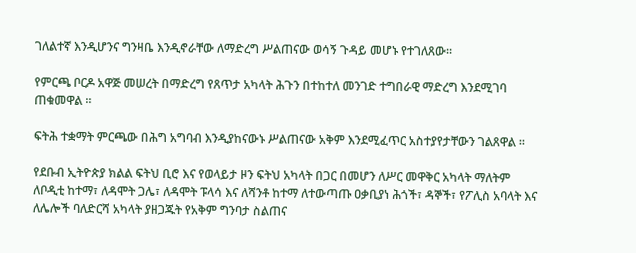ገለልተኛ እንዲሆንና ግንዛቤ እንዲኖራቸው ለማድረግ ሥልጠናው ወሳኝ ጉዳይ መሆኑ የተገለጸው።

የምርጫ ቦርዶ አዋጅ መሠረት በማድረግ የጸጥታ አካላት ሕጉን በተከተለ መንገድ ተግበራዊ ማድረግ እንደሚገባ ጠቁመዋል ።

ፍትሕ ተቋማት ምርጫው በሕግ አግባብ እንዲያከናውኑ ሥልጠናው አቅም እንደሚፈጥር አስተያየታቸውን ገልጸዋል ።

የደቡብ ኢትዮጵያ ክልል ፍትህ ቢሮ እና የወላይታ ዞን ፍትህ አካላት በጋር በመሆን ለሥር መዋቅር አካላት ማለትም ለቦዲቲ ከተማ፣ ለዳሞት ጋሌ፣ ለዳሞት ፑላሳ እና ለሻንቶ ከተማ ለተውጣጡ ዐቃቢያነ ሕጎች፣ ዳኞች፣ የፖሊስ አባላት እና ለሌሎች ባለድርሻ አካላት ያዘጋጁት የአቅም ግንባታ ስልጠና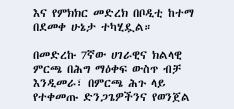እና የምክክር መድረክ በቦዲቲ ከተማ በደመቀ ሁኔታ ተካሂዷል።

በመድረኩ 7ኛው ሀገራዊና ክልላዊ ምርጫ በሕግ ማዕቀፍ ውስጥ ብቻ እንዲመራ፣ በምርጫ ሕጉ ላይ የተቀመጡ ድንጋጌዎችንና የወንጀል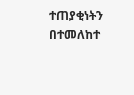ተጠያቂነትን በተመለከተ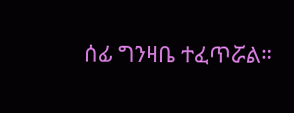ሰፊ ግንዛቤ ተፈጥሯል።